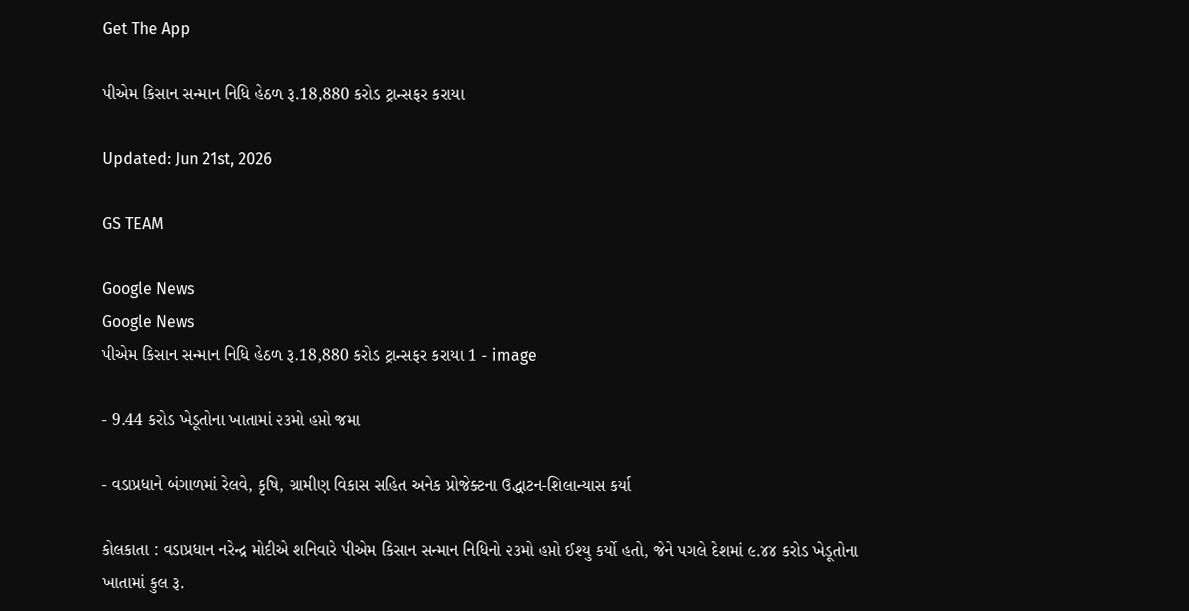Get The App

પીએમ કિસાન સન્માન નિધિ હેઠળ રૂ.18,880 કરોડ ટ્રાન્સફર કરાયા

Updated: Jun 21st, 2026

GS TEAM

Google News
Google News
પીએમ કિસાન સન્માન નિધિ હેઠળ રૂ.18,880 કરોડ ટ્રાન્સફર કરાયા 1 - image

- 9.44 કરોડ ખેડૂતોના ખાતામાં ૨૩મો હપ્તો જમા

- વડાપ્રધાને બંગાળમાં રેલવે, કૃષિ, ગ્રામીણ વિકાસ સહિત અનેક પ્રોજેક્ટના ઉદ્ધાટન-શિલાન્યાસ કર્યા

કોલકાતા : વડાપ્રધાન નરેન્દ્ર મોદીએ શનિવારે પીએમ કિસાન સન્માન નિધિનો ૨૩મો હપ્તો ઈશ્યુ કર્યો હતો, જેને પગલે દેશમાં ૯.૪૪ કરોડ ખેડૂતોના ખાતામાં કુલ રૂ.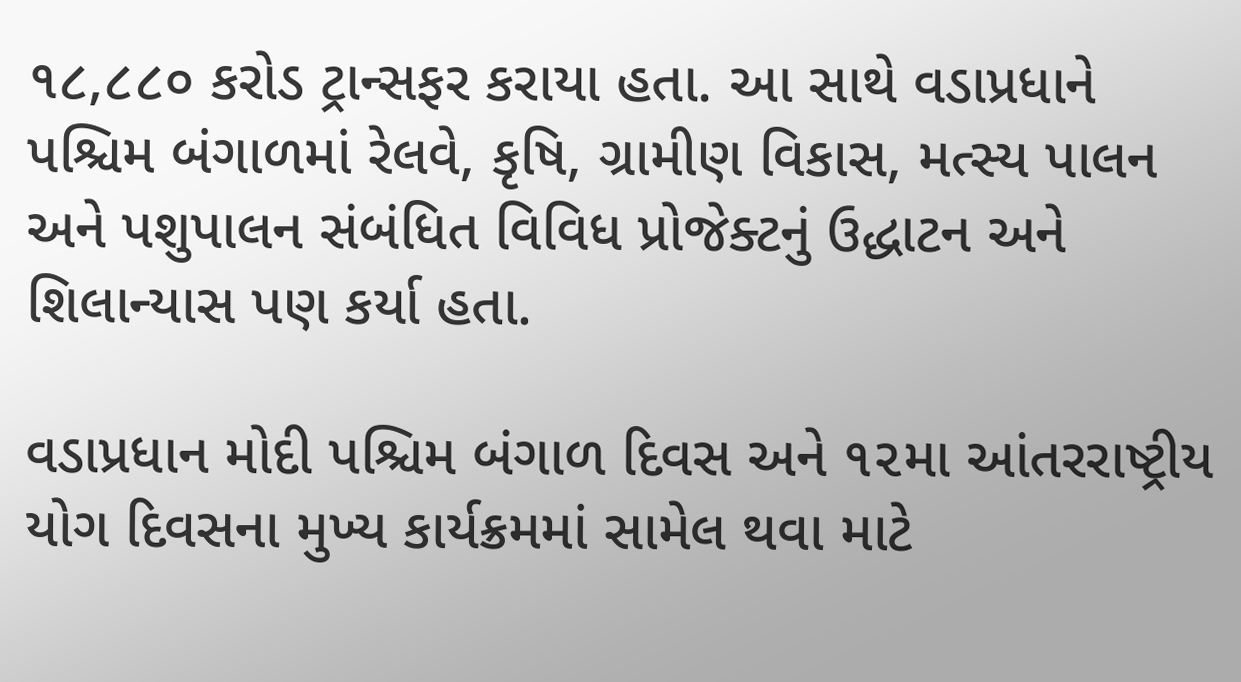૧૮,૮૮૦ કરોડ ટ્રાન્સફર કરાયા હતા. આ સાથે વડાપ્રધાને પશ્ચિમ બંગાળમાં રેલવે, કૃષિ, ગ્રામીણ વિકાસ, મત્સ્ય પાલન અને પશુપાલન સંબંધિત વિવિધ પ્રોજેક્ટનું ઉદ્ધાટન અને શિલાન્યાસ પણ કર્યા હતા.

વડાપ્રધાન મોદી પશ્ચિમ બંગાળ દિવસ અને ૧૨મા આંતરરાષ્ટ્રીય યોગ દિવસના મુખ્ય કાર્યક્રમમાં સામેલ થવા માટે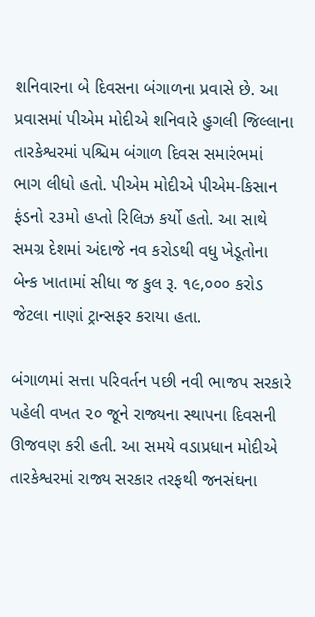શનિવારના બે દિવસના બંગાળના પ્રવાસે છે. આ પ્રવાસમાં પીએમ મોદીએ શનિવારે હુગલી જિલ્લાના તારકેશ્વરમાં પશ્ચિમ બંગાળ દિવસ સમારંભમાં ભાગ લીધો હતો. પીએમ મોદીએ પીએમ-કિસાન ફંડનો ૨૩મો હપ્તો રિલિઝ કર્યો હતો. આ સાથે સમગ્ર દેશમાં અંદાજે નવ કરોડથી વધુ ખેડૂતોના બેન્ક ખાતામાં સીધા જ કુલ રૂ. ૧૯,૦૦૦ કરોડ જેટલા નાણાં ટ્રાન્સફર કરાયા હતા.

બંગાળમાં સત્તા પરિવર્તન પછી નવી ભાજપ સરકારે પહેલી વખત ૨૦ જૂને રાજ્યના સ્થાપના દિવસની ઊજવણ કરી હતી. આ સમયે વડાપ્રધાન મોદીએ તારકેશ્વરમાં રાજ્ય સરકાર તરફથી જનસંઘના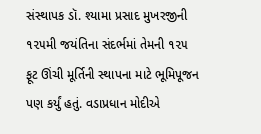સંસ્થાપક ડૉ. શ્યામા પ્રસાદ મુખરજીની ૧૨૫મી જયંતિના સંદર્ભમાં તેમની ૧૨૫ ફૂટ ઊંચી મૂર્તિની સ્થાપના માટે ભૂમિપૂજન પણ કર્યું હતું. વડાપ્રધાન મોદીએ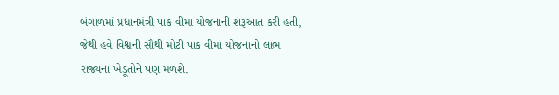બંગાળમાં પ્રધાનમંત્રી પાક વીમા યોજનાની શરૂઆત કરી હતી, જેથી હવે વિશ્વની સૌથી મોટી પાક વીમા યોજનાનો લાભ રાજ્યના ખેડૂતોને પણ મળશે.